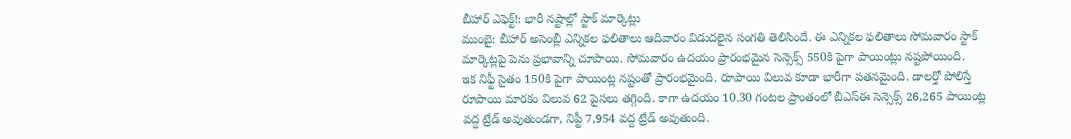బీహార్ ఎఫెక్ట్!: భారీ నష్టాల్లో స్టాక్ మార్కెట్లు
ముంబై: బీహార్ అసెంబ్లీ ఎన్నికల ఫలితాలు ఆదివారం విడుదలైన సంగతి తెలిసిందే. ఈ ఎన్నికల ఫలితాలు సోమవారం స్టాక్ మార్కెట్లపై పెను ప్రభావాన్ని చూపాయి. సోమవారం ఉదయం ప్రారంభమైన సెన్సెక్స్ 550కి పైగా పాయింట్లు నష్టపోయింది.
ఇక నిఫ్టీ సైతం 150కి పైగా పాయింట్ల నష్టంతో ప్రారంభమైంది. రూపాయి విలువ కూడా భారీగా పతనమైంది. డాలర్తో పోలిస్తే రూపాయి మారకం విలువ 62 పైసలు తగ్గింది. కాగా ఉదయం 10.30 గంటల ప్రాంతంలో బీఎస్ఈ సెన్సెక్స్ 26,265 పాయింట్ల వద్ద ట్రేడ్ అవుతుండగా, నిప్టీ 7,954 వద్ద ట్రేడ్ అవుతుంది.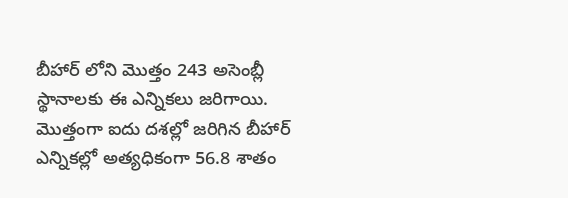బీహార్ లోని మొత్తం 243 అసెంబ్లీ స్థానాలకు ఈ ఎన్నికలు జరిగాయి. మొత్తంగా ఐదు దశల్లో జరిగిన బీహార్ ఎన్నికల్లో అత్యధికంగా 56.8 శాతం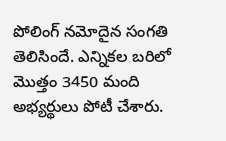పోలింగ్ నమోదైన సంగతి తెలిసిందే. ఎన్నికల బరిలో మొత్తం 3450 మంది అభ్యర్థులు పోటీ చేశారు.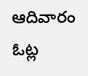ఆదివారం ఓట్ల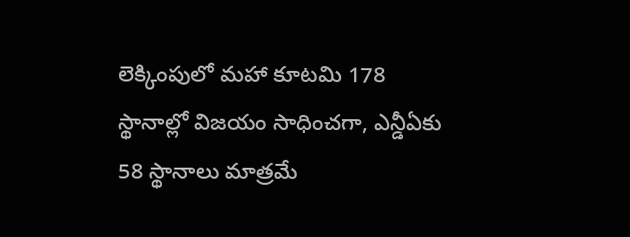లెక్కింపులో మహా కూటమి 178 స్థానాల్లో విజయం సాధించగా, ఎన్డీఏకు 58 స్థానాలు మాత్రమే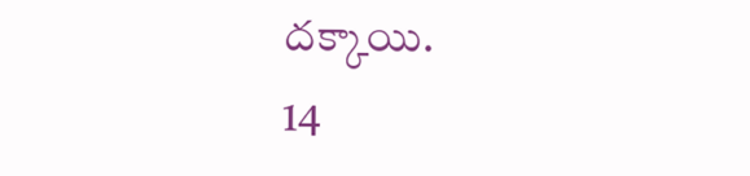దక్కాయి.
14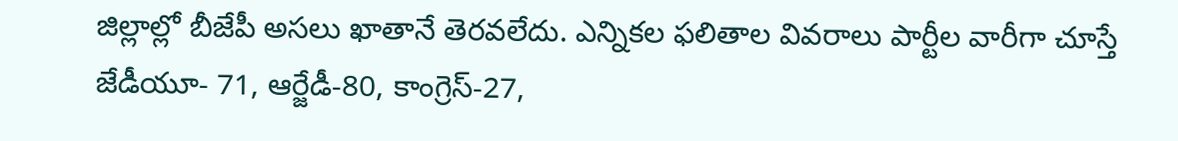జిల్లాల్లో బీజేపీ అసలు ఖాతానే తెరవలేదు. ఎన్నికల ఫలితాల వివరాలు పార్టీల వారీగా చూస్తే
జేడీయూ- 71, ఆర్జేడీ-80, కాంగ్రెస్-27,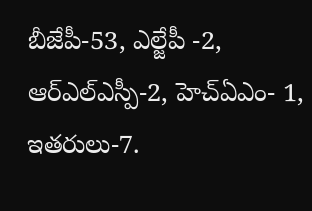బీజేపీ-53, ఎల్జేపీ -2, ఆర్ఎల్ఎస్పీ-2, హెచ్ఏఎం- 1, ఇతరులు-7.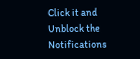Click it and Unblock the Notifications